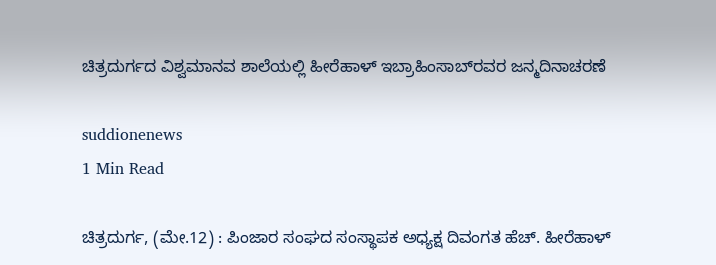ಚಿತ್ರದುರ್ಗದ ವಿಶ್ವಮಾನವ ಶಾಲೆಯಲ್ಲಿ ಹೀರೆಹಾಳ್ ಇಬ್ರಾಹಿಂಸಾಬ್‍ರವರ ಜನ್ಮದಿನಾಚರಣೆ

suddionenews
1 Min Read

ಚಿತ್ರದುರ್ಗ, (ಮೇ.12) : ಪಿಂಜಾರ ಸಂಘದ ಸಂಸ್ಥಾಪಕ ಅಧ್ಯಕ್ಷ ದಿವಂಗತ ಹೆಚ್. ಹೀರೆಹಾಳ್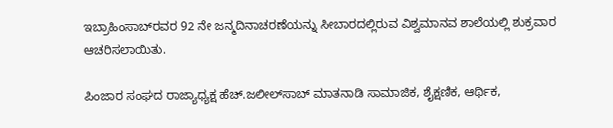ಇಬ್ರಾಹಿಂಸಾಬ್‍ರವರ 92 ನೇ ಜನ್ಮದಿನಾಚರಣೆಯನ್ನು ಸೀಬಾರದಲ್ಲಿರುವ ವಿಶ್ವಮಾನವ ಶಾಲೆಯಲ್ಲಿ ಶುಕ್ರವಾರ ಆಚರಿಸಲಾಯಿತು.

ಪಿಂಜಾರ ಸಂಘದ ರಾಜ್ಯಾಧ್ಯಕ್ಷ ಹೆಚ್.ಜಲೀಲ್‍ಸಾಬ್ ಮಾತನಾಡಿ ಸಾಮಾಜಿಕ, ಶೈಕ್ಷಣಿಕ, ಆರ್ಥಿಕ,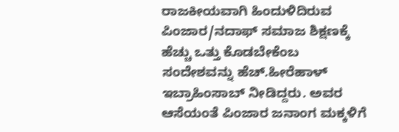ರಾಜಕೀಯವಾಗಿ ಹಿಂದುಳಿದಿರುವ ಪಿಂಜಾರ/ನದಾಫ್ ಸಮಾಜ ಶಿಕ್ಷಣಕ್ಕೆ ಹೆಚ್ಚು ಒತ್ತು ಕೊಡಬೇಕೆಂಬ ಸಂದೇಶವನ್ನು ಹೆಚ್.ಹೀರೆಹಾಳ್ ಇಬ್ರಾಹಿಂಸಾಬ್ ನೀಡಿದ್ದರು. ಅವರ ಆಸೆಯಂತೆ ಪಿಂಜಾರ ಜನಾಂಗ ಮಕ್ಕಳಿಗೆ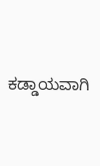ಕಡ್ಡಾಯವಾಗಿ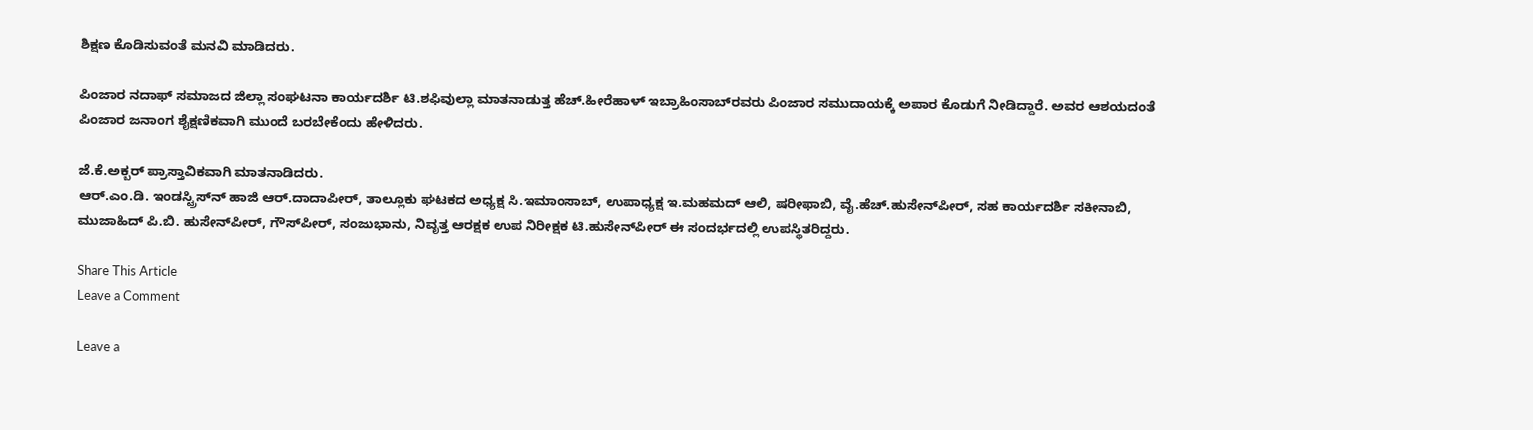ಶಿಕ್ಷಣ ಕೊಡಿಸುವಂತೆ ಮನವಿ ಮಾಡಿದರು.

ಪಿಂಜಾರ ನದಾಫ್ ಸಮಾಜದ ಜಿಲ್ಲಾ ಸಂಘಟನಾ ಕಾರ್ಯದರ್ಶಿ ಟಿ.ಶಫಿವುಲ್ಲಾ ಮಾತನಾಡುತ್ತ ಹೆಚ್.ಹೀರೆಹಾಳ್ ಇಬ್ರಾಹಿಂಸಾಬ್‍ರವರು ಪಿಂಜಾರ ಸಮುದಾಯಕ್ಕೆ ಅಪಾರ ಕೊಡುಗೆ ನೀಡಿದ್ದಾರೆ. ಅವರ ಆಶಯದಂತೆ ಪಿಂಜಾರ ಜನಾಂಗ ಶೈಕ್ಷಣಿಕವಾಗಿ ಮುಂದೆ ಬರಬೇಕೆಂದು ಹೇಳಿದರು.

ಜೆ.ಕೆ.ಅಕ್ಬರ್ ಪ್ರಾಸ್ತಾವಿಕವಾಗಿ ಮಾತನಾಡಿದರು.
ಆರ್.ಎಂ.ಡಿ. ಇಂಡಸ್ಟ್ರಿಸ್‍ನ್ ಹಾಜಿ ಆರ್.ದಾದಾಪೀರ್, ತಾಲ್ಲೂಕು ಘಟಕದ ಅಧ್ಯಕ್ಷ ಸಿ.ಇಮಾಂಸಾಬ್, ಉಪಾಧ್ಯಕ್ಷ ಇ.ಮಹಮದ್ ಆಲಿ, ಷರೀಫಾಬಿ, ವೈ.ಹೆಚ್.ಹುಸೇನ್‍ಪೀರ್, ಸಹ ಕಾರ್ಯದರ್ಶಿ ಸಕೀನಾಬಿ, ಮುಜಾಹಿದ್ ಪಿ.ಬಿ. ಹುಸೇನ್‍ಪೀರ್, ಗೌಸ್‍ಪೀರ್, ಸಂಜುಭಾನು, ನಿವೃತ್ತ ಆರಕ್ಷಕ ಉಪ ನಿರೀಕ್ಷಕ ಟಿ.ಹುಸೇನ್‍ಪೀರ್ ಈ ಸಂದರ್ಭದಲ್ಲಿ ಉಪಸ್ಥಿತರಿದ್ದರು.

Share This Article
Leave a Comment

Leave a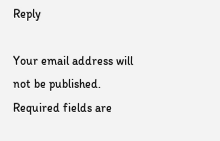Reply

Your email address will not be published. Required fields are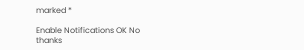marked *

Enable Notifications OK No thanks